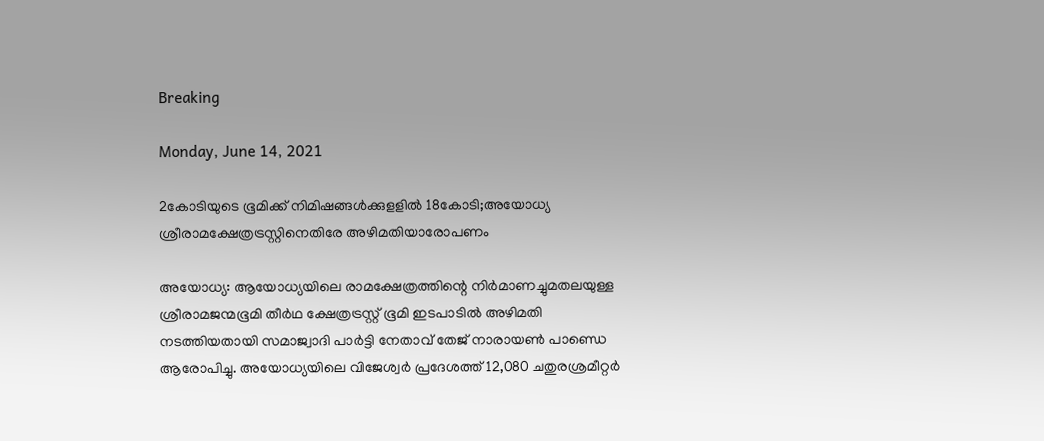Breaking

Monday, June 14, 2021

2കോടിയുടെ ഭൂമിക്ക് നിമിഷങ്ങള്‍ക്കുളളില്‍ 18കോടി;അയോധ്യ ശ്രീരാമക്ഷേത്രട്രസ്റ്റിനെതിരേ അഴിമതിയാരോപണം

അയോധ്യ: ആയോധ്യയിലെ രാമക്ഷേത്രത്തിന്റെ നിർമാണച്ചുമതലയുള്ള ശ്രീരാമജന്മഭൂമി തീർഥ ക്ഷേത്രട്രസ്റ്റ് ഭൂമി ഇടപാടിൽ അഴിമതി നടത്തിയതായി സമാജ്വാദി പാർട്ടി നേതാവ് തേജ് നാരായൺ പാണ്ഡെ ആരോപിച്ചു. അയോധ്യയിലെ വിജേശ്വർ പ്രദേശത്ത് 12,080 ചതുരശ്രമീറ്റർ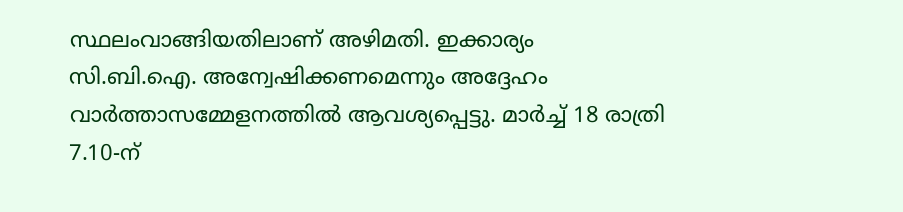സ്ഥലംവാങ്ങിയതിലാണ് അഴിമതി. ഇക്കാര്യം സി.ബി.ഐ. അന്വേഷിക്കണമെന്നും അദ്ദേഹം വാർത്താസമ്മേളനത്തിൽ ആവശ്യപ്പെട്ടു. മാർച്ച് 18 രാത്രി 7.10-ന്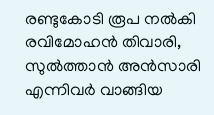രണ്ടുകോടി രൂപ നൽകി രവിമോഹൻ തിവാരി, സുൽത്താൻ അൻസാരി എന്നിവർ വാങ്ങിയ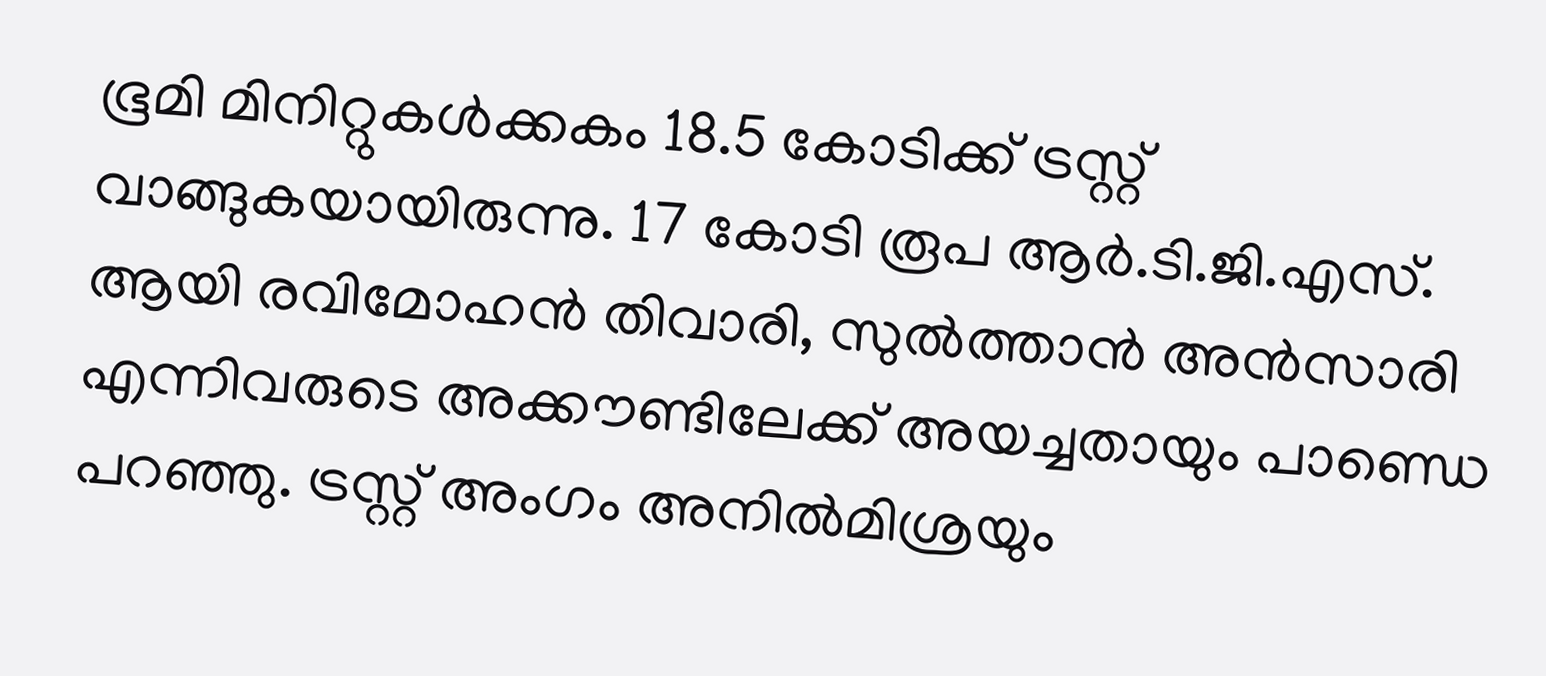ഭൂമി മിനിറ്റുകൾക്കകം 18.5 കോടിക്ക് ട്രസ്റ്റ് വാങ്ങുകയായിരുന്നു. 17 കോടി രൂപ ആർ.ടി.ജി.എസ്. ആയി രവിമോഹൻ തിവാരി, സുൽത്താൻ അൻസാരി എന്നിവരുടെ അക്കൗണ്ടിലേക്ക് അയച്ചതായും പാണ്ഡെ പറഞ്ഞു. ട്രസ്റ്റ് അംഗം അനിൽമിശ്രയും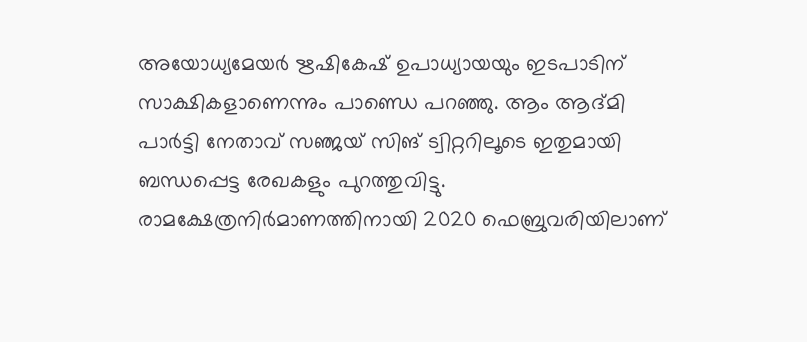അയോധ്യമേയർ ഋഷികേഷ് ഉപാധ്യായയും ഇടപാടിന് സാക്ഷികളാണെന്നും പാണ്ഡെ പറഞ്ഞു. ആം ആദ്മി പാർട്ടി നേതാവ് സഞ്ജയ് സിങ് ട്വിറ്ററിലൂടെ ഇതുമായി ബന്ധപ്പെട്ട രേഖകളും പുറത്തുവിട്ടു. രാമക്ഷേത്രനിർമാണത്തിനായി 2020 ഫെബ്രുവരിയിലാണ്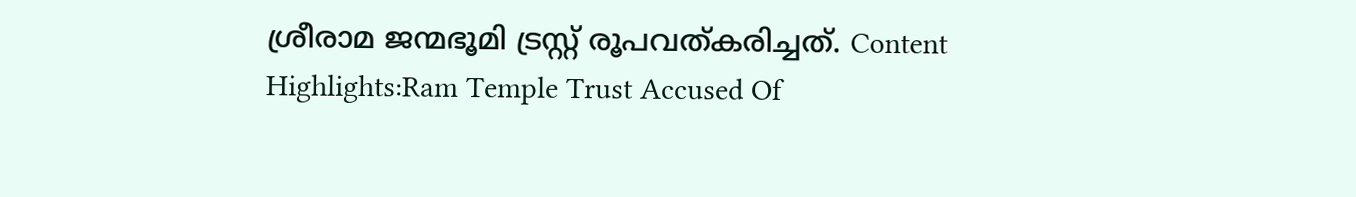ശ്രീരാമ ജന്മഭൂമി ട്രസ്റ്റ് രൂപവത്കരിച്ചത്. Content Highlights:Ram Temple Trust Accused Of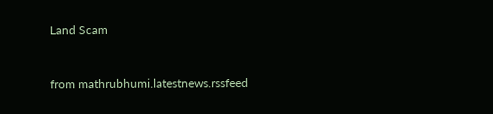Land Scam


from mathrubhumi.latestnews.rssfeed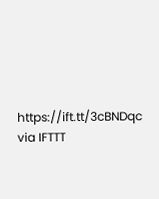https://ift.tt/3cBNDqc
via IFTTT